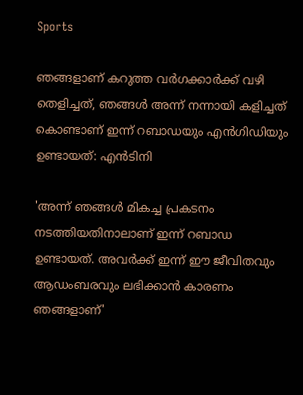Sports

ഞങ്ങളാണ് കറുത്ത വര്‍ഗക്കാര്‍ക്ക് വഴി തെളിച്ചത്, ഞങ്ങള്‍ അന്ന് നന്നായി കളിച്ചത് കൊണ്ടാണ് ഇന്ന് റബാഡയും എന്‍ഗിഡിയും ഉണ്ടായത്: എന്‍ടിനി

'അന്ന് ഞങ്ങള്‍ മികച്ച പ്രകടനം നടത്തിയതിനാലാണ് ഇന്ന് റബാഡ ഉണ്ടായത്. അവര്‍ക്ക് ഇന്ന് ഈ ജീവിതവും ആഡംബരവും ലഭിക്കാന്‍ കാരണം ഞങ്ങളാണ്'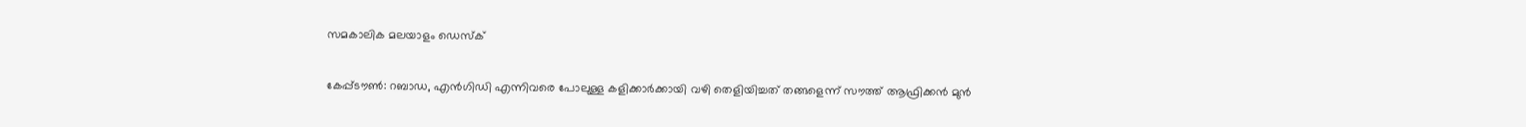സമകാലിക മലയാളം ഡെസ്ക്

കേപ്പ്ടൗണ്‍: റബാഡ, എന്‍ഗിഡി എന്നിവരെ പോലുള്ള കളിക്കാര്‍ക്കായി വഴി തെളിയിച്ചത് തങ്ങളെന്ന് സൗത്ത് ആഫ്രിക്കന്‍ മുന്‍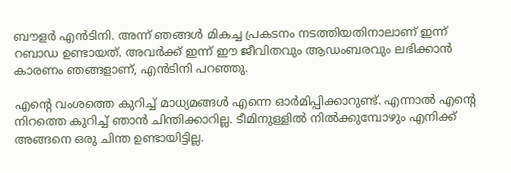ബൗളര്‍ എന്‍ടിനി. അന്ന് ഞങ്ങള്‍ മികച്ച പ്രകടനം നടത്തിയതിനാലാണ് ഇന്ന് റബാഡ ഉണ്ടായത്. അവര്‍ക്ക് ഇന്ന് ഈ ജീവിതവും ആഡംബരവും ലഭിക്കാന്‍ കാരണം ഞങ്ങളാണ്, എന്‍ടിനി പറഞ്ഞു.

എന്റെ വംശത്തെ കുറിച്ച് മാധ്യമങ്ങള്‍ എന്നെ ഓര്‍മിപ്പിക്കാറുണ്ട്. എന്നാല്‍ എന്റെ നിറത്തെ കുറിച്ച് ഞാന്‍ ചിന്തിക്കാറില്ല. ടീമിനുള്ളില്‍ നില്‍ക്കുമ്പോഴും എനിക്ക് അങ്ങനെ ഒരു ചിന്ത ഉണ്ടായിട്ടില്ല.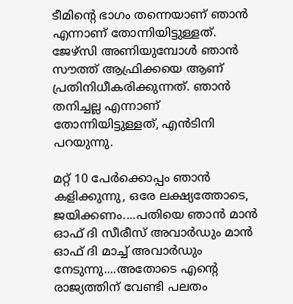ടീമിന്റെ ഭാഗം തന്നെയാണ് ഞാന്‍ എന്നാണ് തോന്നിയിട്ടുള്ളത്. ജേഴ്‌സി അണിയുമ്പോള്‍ ഞാന്‍ സൗത്ത് ആഫ്രിക്കയെ ആണ് പ്രതിനിധീകരിക്കുന്നത്. ഞാന്‍ തനിച്ചല്ല എന്നാണ് തോന്നിയിട്ടുള്ളത്, എന്‍ടിനി പറയുന്നു.

മറ്റ് 10 പേര്‍ക്കൊപ്പം ഞാന്‍ കളിക്കുന്നു, ഒരേ ലക്ഷ്യത്തോടെ, ജയിക്കണം....പതിയെ ഞാന്‍ മാന്‍ ഓഫ് ദി സീരീസ് അവാര്‍ഡും മാന്‍ ഓഫ് ദി മാച്ച് അവാര്‍ഡും നേടുന്നു....അതോടെ എന്റെ രാജ്യത്തിന് വേണ്ടി പലതം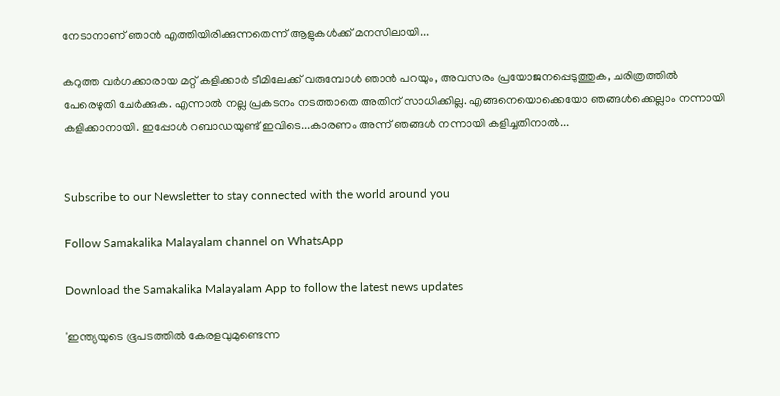നേടാനാണ് ഞാന്‍ എത്തിയിരിക്കുന്നതെന്ന് ആളുകള്‍ക്ക് മനസിലായി...

കറുത്ത വര്‍ഗക്കാരായ മറ്റ് കളിക്കാര്‍ ടീമിലേക്ക് വരുമ്പോള്‍ ഞാന്‍ പറയും, അവസരം പ്രയോജനപ്പെടുത്തുക, ചരിത്രത്തില്‍ പേരെഴുതി ചേര്‍ക്കുക. എന്നാല്‍ നല്ല പ്രകടനം നടത്താതെ അതിന് സാധിക്കില്ല. എങ്ങനെയൊക്കെയോ ഞങ്ങള്‍ക്കെല്ലാം നന്നായി കളിക്കാനായി. ഇപ്പോള്‍ റബാഡയുണ്ട് ഇവിടെ...കാരണം അന്ന് ഞങ്ങള്‍ നന്നായി കളിച്ചതിനാല്‍...


Subscribe to our Newsletter to stay connected with the world around you

Follow Samakalika Malayalam channel on WhatsApp

Download the Samakalika Malayalam App to follow the latest news updates

'ഇന്ത്യയുടെ ഭൂപടത്തില്‍ കേരളവുമുണ്ടെന്ന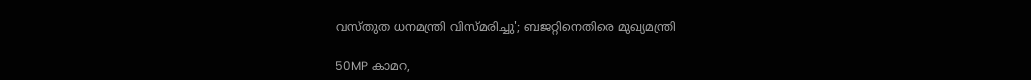വസ്തുത ധനമന്ത്രി വിസ്മരിച്ചു'; ബജറ്റിനെതിരെ മുഖ്യമന്ത്രി

50MP കാമറ,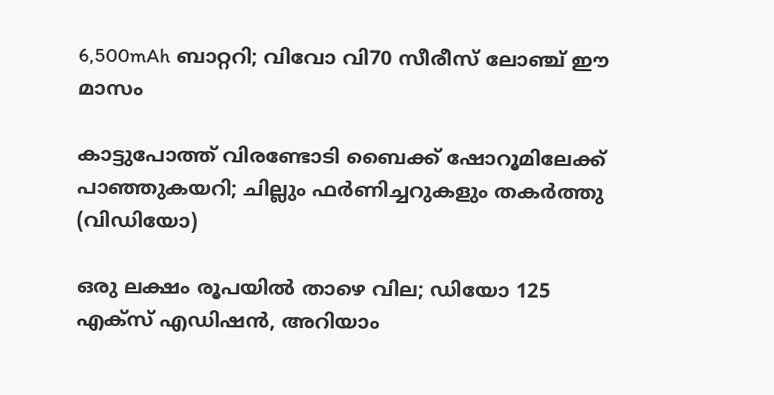6,500mAh ബാറ്ററി; വിവോ വി70 സീരീസ് ലോഞ്ച് ഈ മാസം

കാട്ടുപോത്ത് വിരണ്ടോടി ബൈക്ക് ഷോറൂമിലേക്ക് പാഞ്ഞുകയറി; ചില്ലും ഫർണിച്ചറുകളും തകർത്തു (വിഡിയോ)

ഒരു ലക്ഷം രൂപയില്‍ താഴെ വില; ഡിയോ 125 എക്‌സ് എഡിഷന്‍, അറിയാം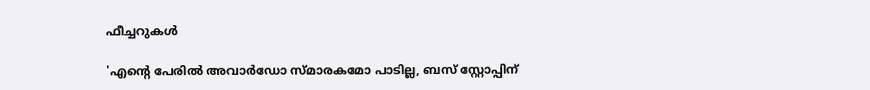ഫീച്ചറുകള്‍

'എന്റെ പേരില്‍ അവാര്‍ഡോ സ്മാരകമോ പാടില്ല, ബസ് സ്റ്റോപ്പിന്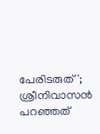പേരിടരുത്'; ശ്രീനിവാസന്‍ പറഞ്ഞത്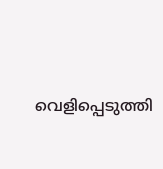വെളിപ്പെടുത്തി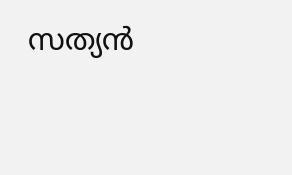സത്യന്‍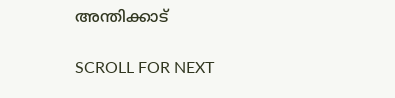അന്തിക്കാട്

SCROLL FOR NEXT